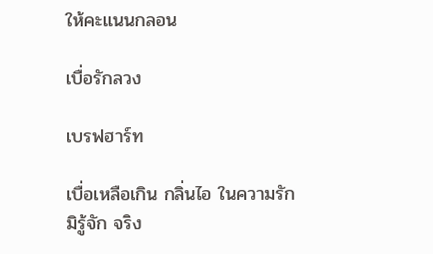ให้คะแนนกลอน

เบื่อรักลวง

เบรฟฮาร์ท

เบื่อเหลือเกิน กลิ่นไอ ในความรัก
มิรู้จัก จริง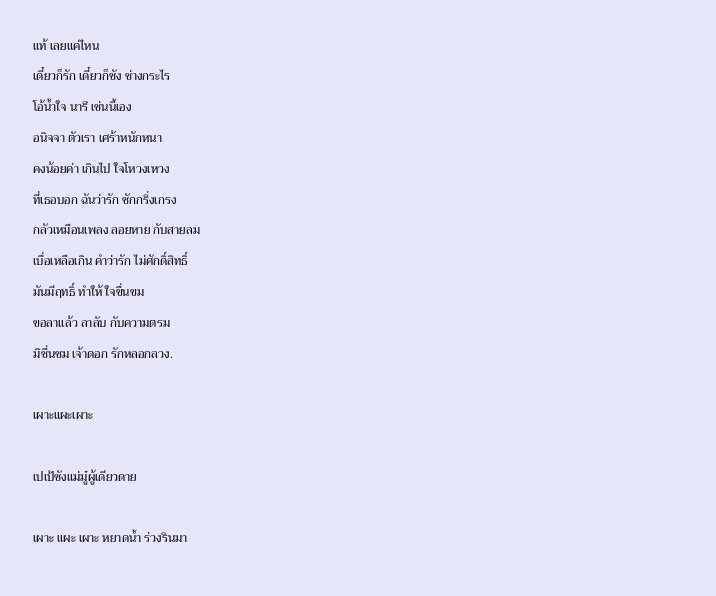แท้ เลยแค่ไหน
เดี๋ยวก็รัก เดี๋ยวก็ชัง ช่างกระไร
โอ้น้ำใจ นารี เช่นนี้เอง
อนิจจา ตัวเรา เศร้าหนักหนา
คงน้อยค่า เกินไป ใจโหวงเหวง
ที่เธอบอก ฉันว่ารัก ชักกริ่งเกรง
กลัวเหมือนเพลง ลอยหาย กับสายลม
เบื่อเหลือเกิน คำว่ารัก ไม่ศักดิ์สิทธิ์
มันมีฤทธิ์ ทำให้ ใจขื่นขม
ขอลาแล้ว ลาลับ กับความตรม
มิชื่นชม เจ้าดอก รักหลอกลวง.

เผาะแผะเผาะ

เปเป้ซังแม่มู๋ผู้เดียวดาย

เผาะ แผะ เผาะ หยาดน้ำ ร่วงรินมา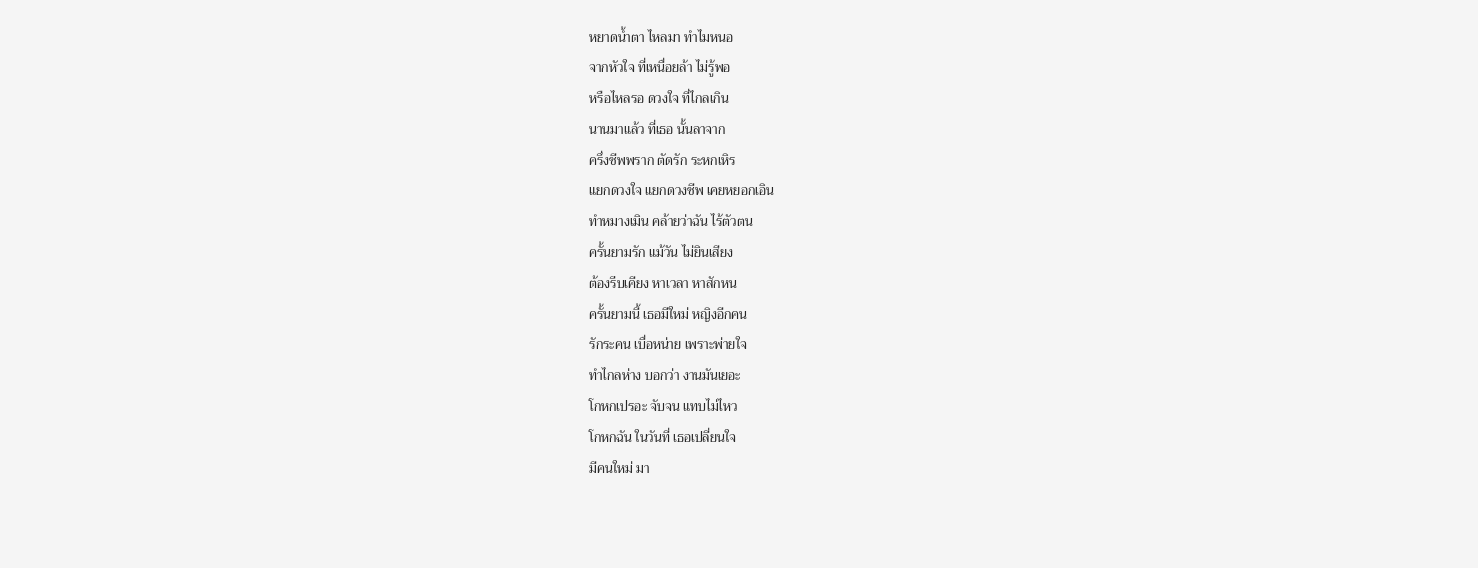หยาดน้ำตา ไหลมา ทำไมหนอ
จากหัวใจ ที่เหนื่อยล้า ไม่รู้พอ
หรือไหลรอ ดวงใจ ที่ไกลเกิน
นานมาแล้ว ที่เธอ นั้นลาจาก
ครึ่งชีพพราก ตัดรัก ระหกเหิร
แยกดวงใจ แยกดวงชีพ เคยหยอกเอิน
ทำหมางเมิน คล้ายว่าฉัน ไร้ตัวตน
ครั้นยามรัก แม้วัน ไม่ยินเสียง
ต้องรีบเคียง หาเวลา หาสักหน
ครั้นยามนี้ เธอมีใหม่ หญิงอีกคน
รักระคน เบื่อหน่าย เพราะพ่ายใจ
ทำไกลห่าง บอกว่า งานมันเยอะ
โกหกเปรอะ จับจน แทบไม่ไหว
โกหกฉัน ในวันที่ เธอเปลี่ยนใจ
มีคนใหม่ มา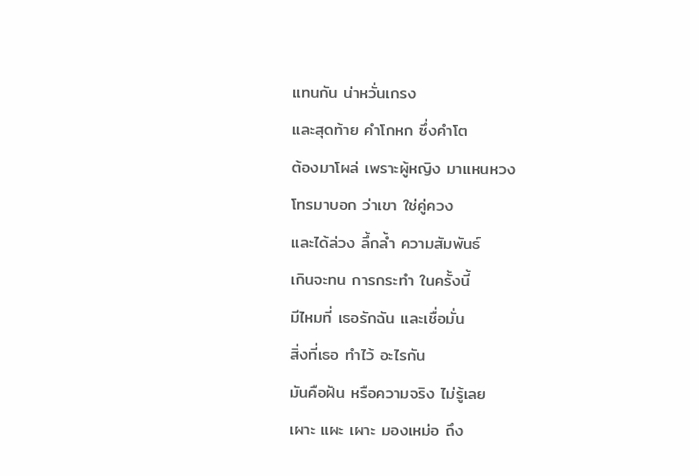แทนกัน น่าหวั่นเกรง
และสุดท้าย คำโกหก ซึ่งคำโต
ต้องมาโผล่ เพราะผู้หญิง มาแหนหวง
โทรมาบอก ว่าเขา ใช่คู่ควง
และได้ล่วง ลึ้กล้ำ ความสัมพันธ์
เกินจะทน การกระทำ ในครั้งนี้
มีไหมที่ เธอรักฉัน และเชื่อมั่น
สิ่งที่เธอ ทำไว้ อะไรกัน
มันคือฝัน หรือความจริง ไม่รู้เลย
เผาะ แผะ เผาะ มองเหม่อ ถึง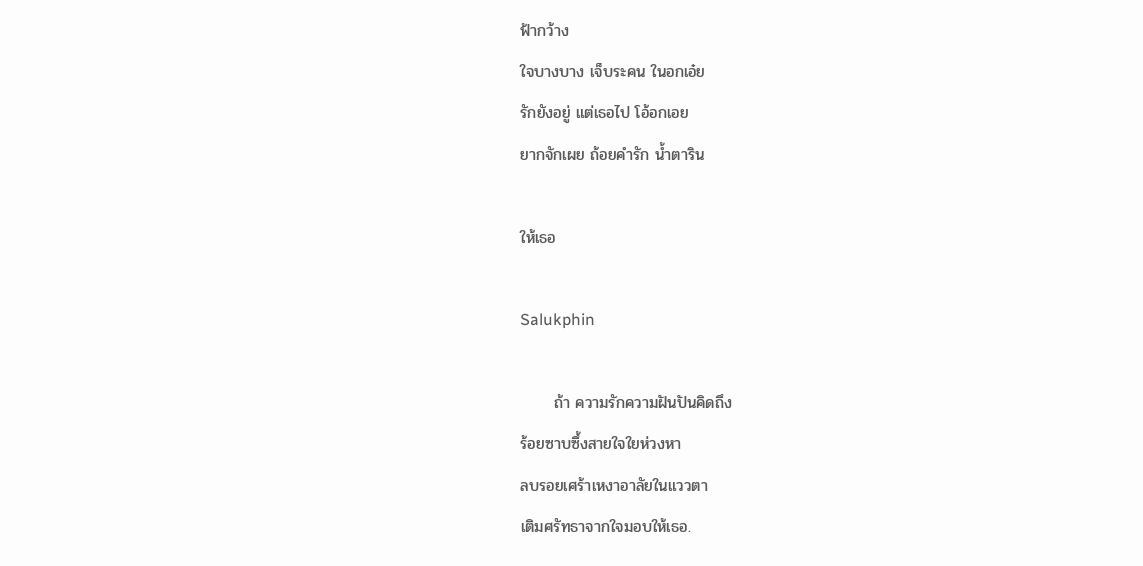ฟ้ากว้าง
ใจบางบาง เจ็บระคน ในอกเอ๋ย
รักยังอยู่ แต่เธอไป โอ้อกเอย
ยากจักเผย ถ้อยคำรัก น้ำตาริน

ให้เธอ

Salukphin

      ถ้า ความรักความฝันปันคิดถึง
ร้อยซาบซึ้งสายใจใยห่วงหา
ลบรอยเศร้าเหงาอาลัยในแววตา
เติมศรัทธาจากใจมอบให้เธอ.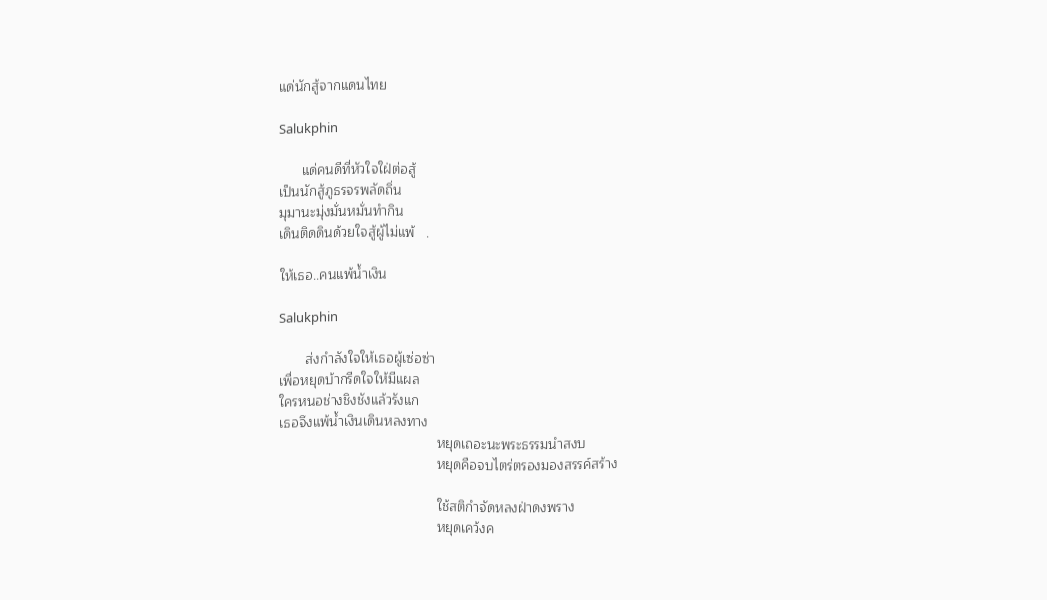แด่นักสู้จากแดนไทย

Salukphin

      แด่คนดีที่หัวใจใฝ่ต่อสู้
เป็นนักสู้ภูธรจรพลัดถิ่น
มุมานะมุ่งมั่นหมั่นทำกิน
เดินติดดินด้วยใจสู้ผู้ไม่แพ้   .

ให้เธอ..คนแพ้น้ำเงิน

Salukphin

       ส่งกำลังใจให้เธอผู้เซ่อซ่า
เพื่อหยุดบ้ากรีดใจให้มีแผล
ใครหนอช่างชิงชังแล้วรังแก
เธอจึงแพ้น้ำเงินเดินหลงทาง
                                          หยุดเถอะนะพระธรรมนำสงบ
                                          หยุดคือจบไตร่ตรองมองสรรค์สร้าง

                                          ใช้สติกำจัดหลงฝ่าดงพราง
                                          หยุดเคว้งค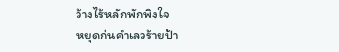ว้างไร้หลักพักพิงใจ
หยุดก่นคำเลวร้ายป้า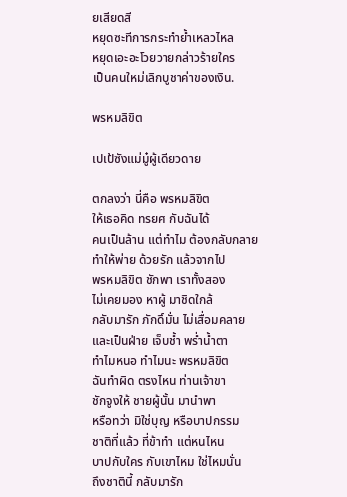ยเสียดสี
หยุดซะทีการกระทำย้ำเหลวไหล
หยุดเอะอะโวยวายกล่าวร้ายใคร
เป็นคนใหม่เลิกบูชาค่าของเงิน.

พรหมลิขิต

เปเป้ซังแม่มู๋ผู้เดียวดาย

ตกลงว่า นี่คือ พรหมลิขิต
ให้เธอคิด ทรยศ กับฉันได้
คนเป็นล้าน แต่ทำไม ต้องกลับกลาย
ทำให้พ่าย ด้วยรัก แล้วจากไป
พรหมลิขิต ชักพา เราทั้งสอง
ไม่เคยมอง หาผู้ มาชิดใกล้
กลับมารัก ภักดิ์มั่น ไม่เสื่อมคลาย
และเป็นฝ่าย เจ็บช้ำ พร่ำน้ำตา
ทำไมหนอ ทำไมนะ พรหมลิขิต
ฉันทำผิด ตรงไหน ท่านเจ้าขา
ชักจูงให้ ชายผู้นั้น มานำพา
หรือทว่า มิใช่บุญ หรือบาปกรรม
ชาติที่แล้ว ที่ข้าทำ แต่หนไหน
บาปกับใคร กับเขาไหม ใช่ไหมนั่น
ถึงชาตินี้ กลับมารัก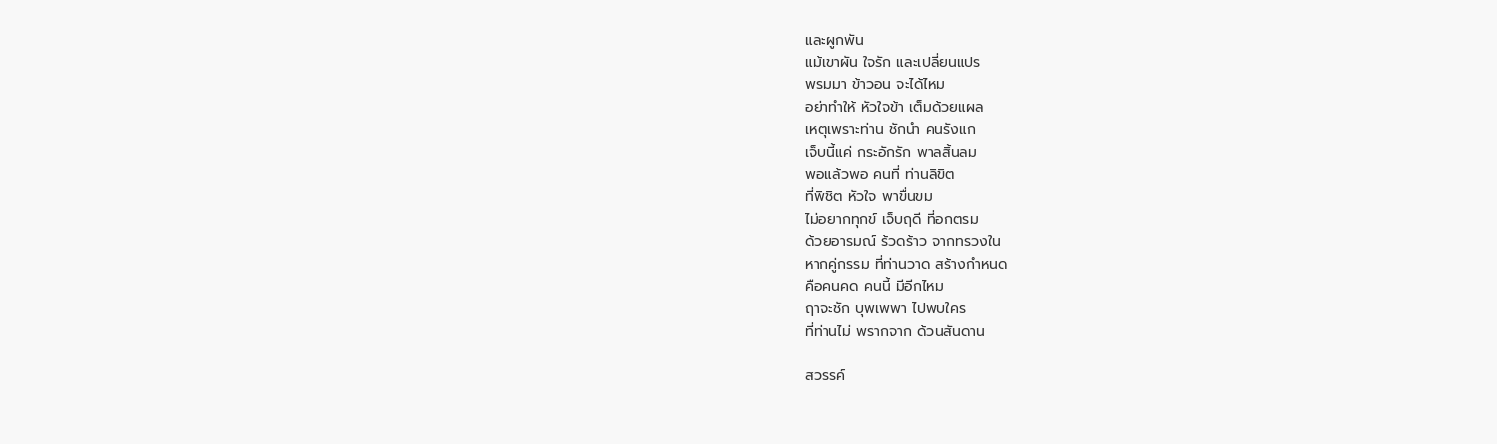และผูกพัน
แม้เขาผัน ใจรัก และเปลี่ยนแปร
พรมมา ข้าวอน จะได้ไหม
อย่าทำให้ หัวใจข้า เต็มด้วยแผล
เหตุเพราะท่าน ชักนำ คนรังแก
เจ็บนี้แค่ กระอักรัก พาลสิ้นลม
พอแล้วพอ คนที่ ท่านลิขิต
ที่พิชิต หัวใจ พาขื่นขม
ไม่อยากทุกข์ เจ็บฤดี ที่อกตรม
ด้วยอารมณ์ ร้วดร้าว จากทรวงใน
หากคู่กรรม ที่ท่านวาด สร้างกำหนด
คือคนคด คนนี้ มีอีกไหม
ฤาจะชัก บุพเพพา ไปพบใคร
ที่ท่านไม่ พรากจาก ด้วนสันดาน

สวรรค์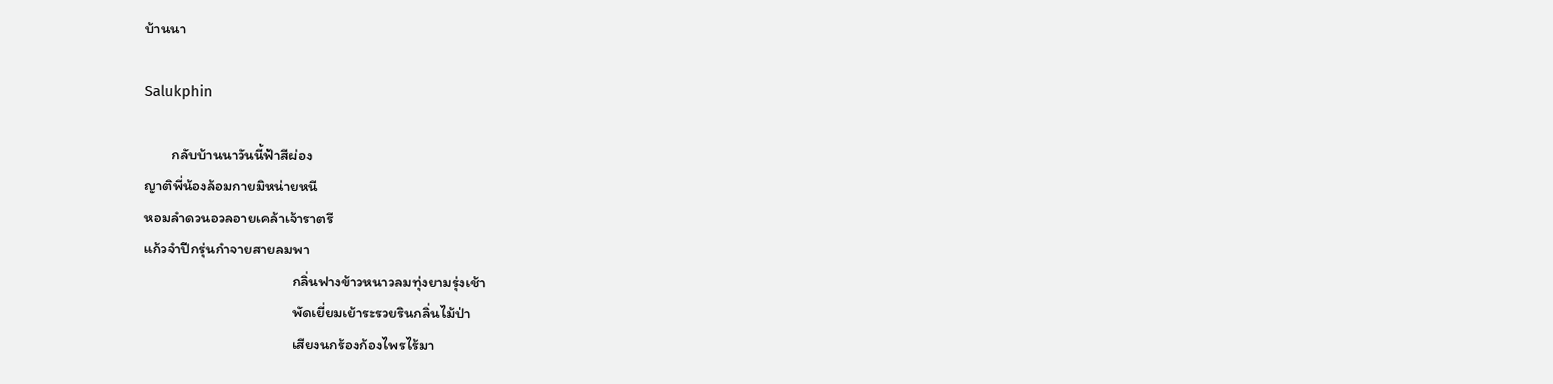บ้านนา

Salukphin

        กลับบ้านนาวันนี้ฟ้าสีผ่อง
ญาติพี่น้องล้อมกายมิหน่ายหนี
หอมลำดวนอวลอายเคล้าเจ้าราตรี
แก้วจำปีกรุ่นกำจายสายลมพา
                                            กลิ่นฟางข้าวหนาวลมทุ่งยามรุ่งเช้า
                                            พัดเยี่ยมเย้าระรวยรินกลิ่นไม้ป่า
                                            เสียงนกร้องก้องไพรไร้มา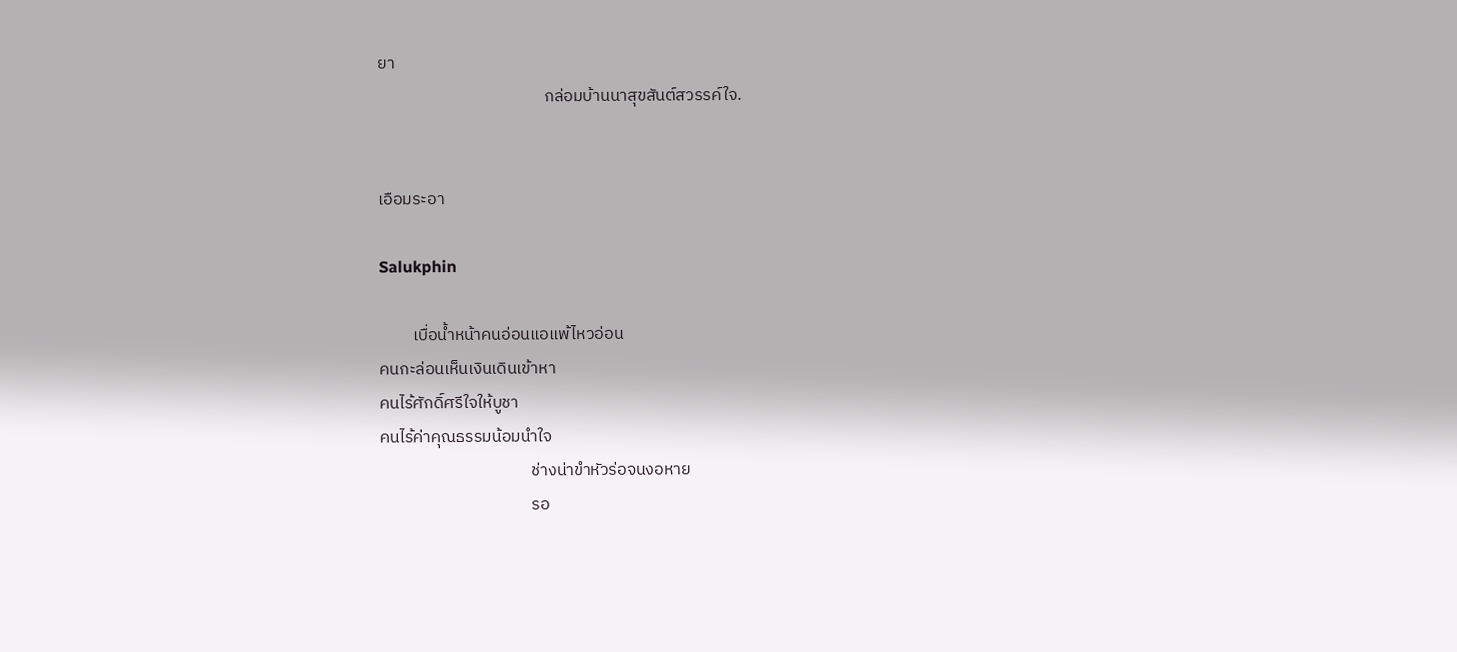ยา
                                            กล่อมบ้านนาสุขสันต์สวรรค์ใจ.


เอือมระอา

Salukphin

         เบื่อน้ำหน้าคนอ่อนแอแพ้ไหวอ่อน
คนกะล่อนเห็นเงินเดินเข้าหา
คนไร้ศักดิ์ศรีใจให้บูชา
คนไร้ค่าคุณธรรมน้อมนำใจ
                                        ช่างน่าขำหัวร่อจนงอหาย
                                        รอ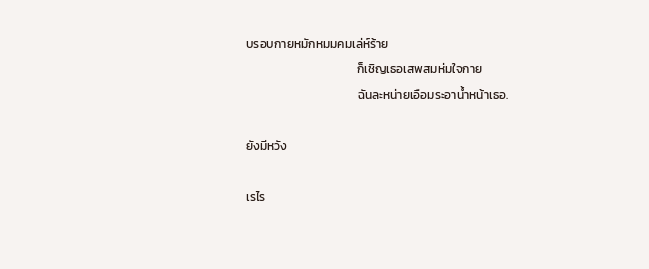บรอบกายหมักหมมคมเล่ห์ร้าย
                                        ก็เชิญเธอเสพสมห่มใจกาย
                                        ฉันละหน่ายเอือมระอาน้ำหน้าเธอ.

ยังมีหวัง

เรไร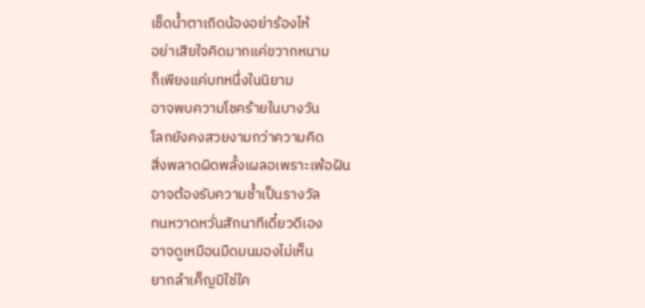เช็ดน้ำตาเถิดน้องอย่าร้องไห้
อย่าเสียใจคิดมากแค่ขวากหนาม
ก็เพียงแค่บทหนึ่งในนิยาม
อาจพบความโชคร้ายในบางวัน
โลกยังคงสวยงามกว่าความคิด
สิ่งพลาดผิดพลั้งเผลอเพราะเพ้อฝัน
อาจต้องรับความช้ำเป็นรางวัล
ทนหวาดหวั่นสักนาทีเดี๋ยวดีเอง
อาจดูเหมือนมืดมนมองไม่เห็น
ยากลำเค็ญมิใช่ใค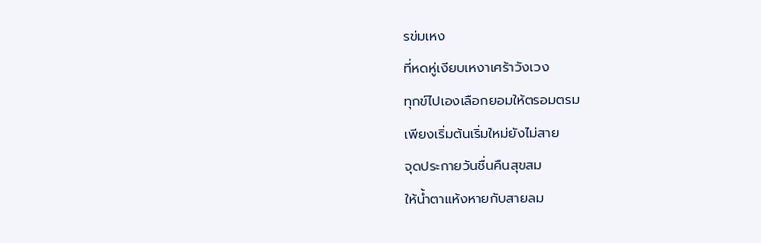รข่มเหง
ที่หดหู่เงียบเหงาเศร้าวังเวง
ทุกข์ไปเองเลือกยอมให้ตรอมตรม
เพียงเริ่มต้นเริ่มใหม่ยังไม่สาย
จุดประกายวันชื่นคืนสุขสม
ให้น้ำตาแห้งหายกับสายลม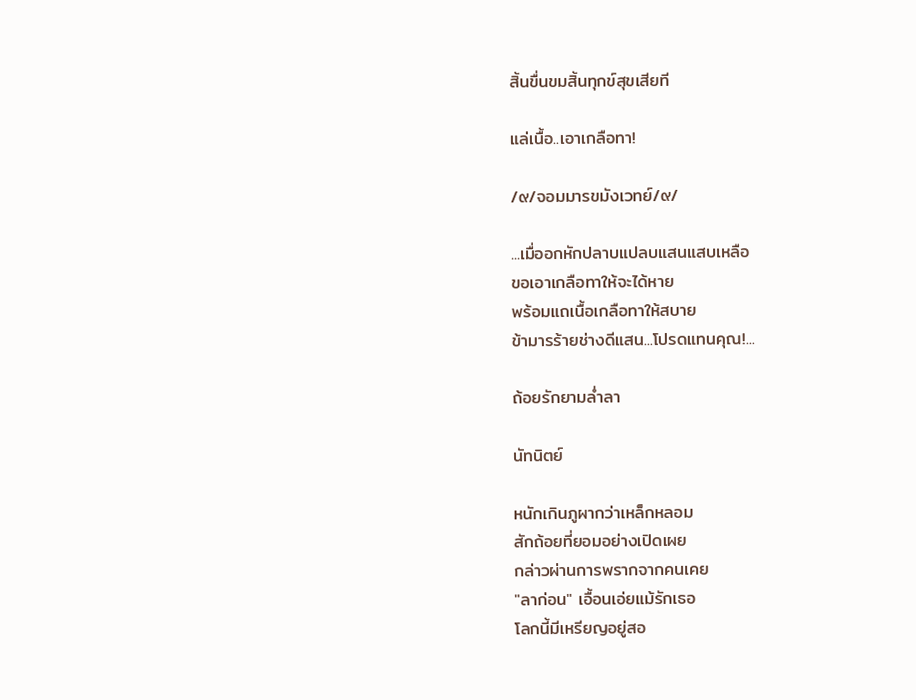สิ้นขื่นขมสิ้นทุกข์สุขเสียที

แล่เนื้อ..เอาเกลือทา!

/๙/จอมมารขมังเวทย์/๙/

...เมื่ออกหักปลาบแปลบแสนแสบเหลือ
ขอเอาเกลือทาให้จะได้หาย
พร้อมแถเนื้อเกลือทาให้สบาย
ข้ามารร้ายช่างดีแสน...โปรดแทนคุณ!...

ถ้อยรักยามล่ำลา

นัทนิตย์

หนักเกินภูผากว่าเหล็กหลอม
สักถ้อยที่ยอมอย่างเปิดเผย
กล่าวผ่านการพรากจากคนเคย
"ลาก่อน" เอื้อนเอ่ยแม้รักเธอ
โลกนี้มีเหรียญอยู่สอ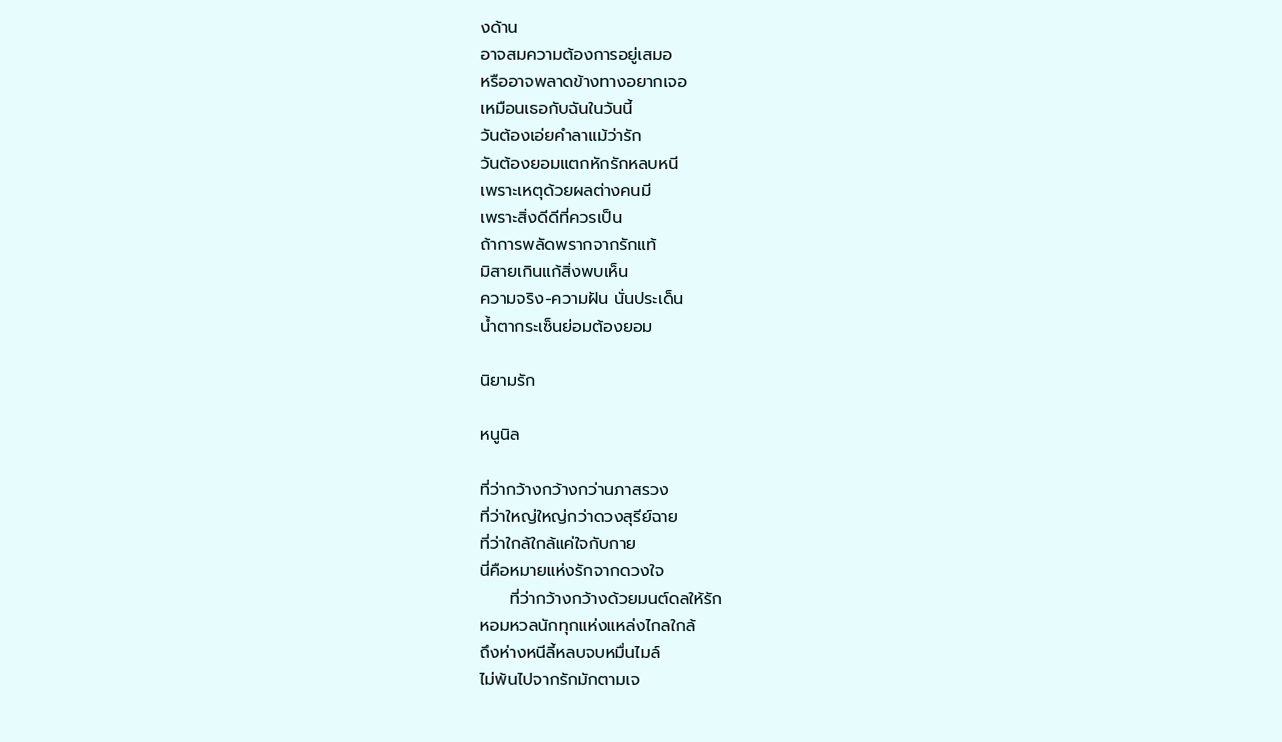งด้าน
อาจสมความต้องการอยู่เสมอ
หรืออาจพลาดข้างทางอยากเจอ
เหมือนเธอกับฉันในวันนี้
วันต้องเอ่ยคำลาแม้ว่ารัก
วันต้องยอมแตกหักรักหลบหนี
เพราะเหตุด้วยผลต่างคนมี
เพราะสิ่งดีดีที่ควรเป็น
ถ้าการพลัดพรากจากรักแท้
มิสายเกินแก้สิ่งพบเห็น
ความจริง-ความฝัน นั่นประเด็น
น้ำตากระเซ็นย่อมต้องยอม

นิยามรัก

หนูนิล

ที่ว่ากว้างกว้างกว่านภาสรวง
ที่ว่าใหญ่ใหญ่กว่าดวงสุรีย์ฉาย
ที่ว่าใกล้ใกล้แค่ใจกับกาย
นี่คือหมายแห่งรักจากดวงใจ
     ที่ว่ากว้างกว้างด้วยมนต์ดลให้รัก
หอมหวลนักทุกแห่งแหล่งไกลใกล้
ถึงห่างหนีลี้หลบจบหมื่นไมล์
ไม่พ้นไปจากรักมักตามเจ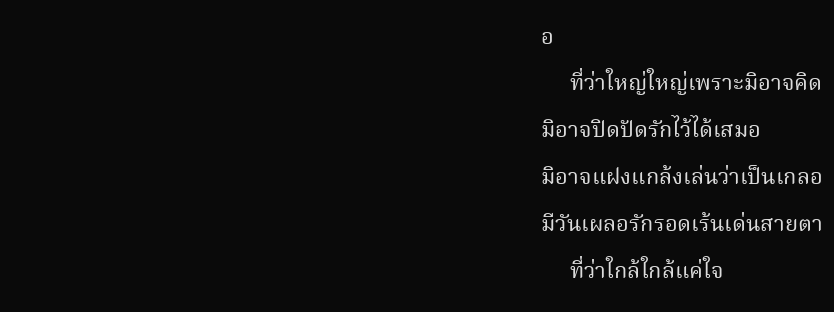อ
     ที่ว่าใหญ่ใหญ่เพราะมิอาจคิด
มิอาจปิดปัดรักไว้ได้เสมอ
มิอาจแฝงแกล้งเล่นว่าเป็นเกลอ
มีวันเผลอรักรอดเร้นเด่นสายตา
     ที่ว่าใกล้ใกล้แค่ใจ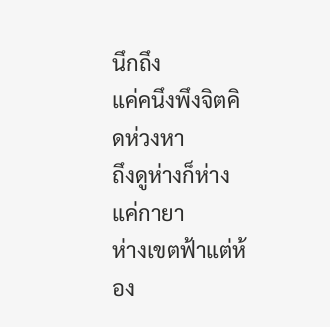นึกถึง
แค่คนึงพึงจิตคิดห่วงหา
ถึงดูห่างก็ห่างแค่กายา
ห่างเขตฟ้าแต่ห้อง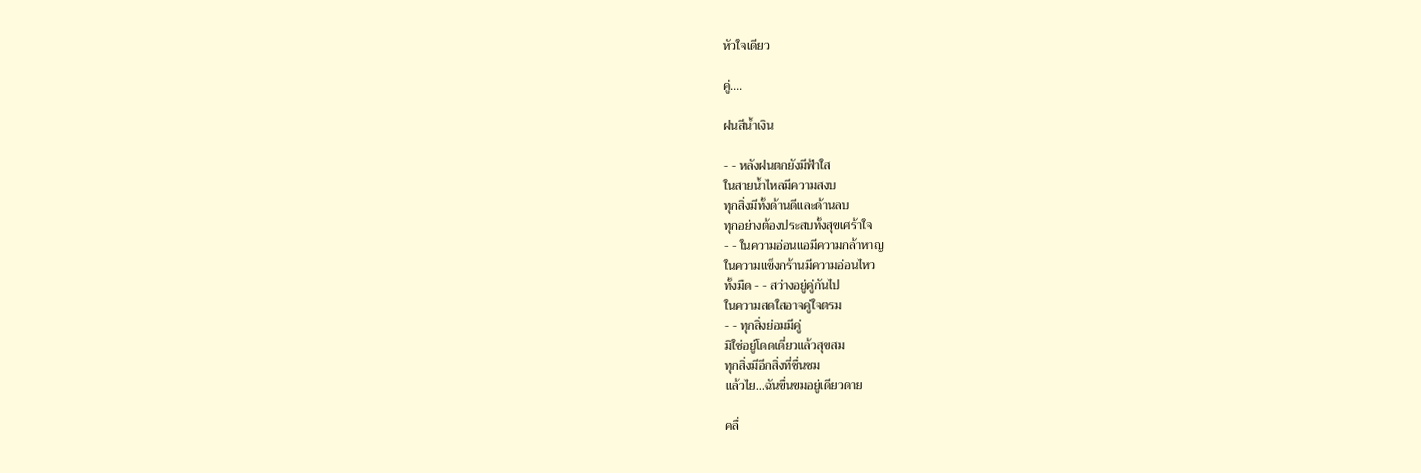หัวใจเดียว

คู่....

ฝนสีน้ำเงิน

- - หลังฝนตกยังมีฟ้าใส
ในสายน้ำไหลมีความสงบ
ทุกสิ่งมีทั้งด้านดีและด้านลบ
ทุกอย่างต้องประสบทั้งสุขเศร้าใจ
- - ในความอ่อนแอมีความกล้าหาญ
ในความแข็งกร้านมีความอ่อนไหว
ทั้งมืด - - สว่างอยู่คู่กันไป
ในความสดใสอาจคู่ใจตรม
- - ทุกสิ่งย่อมมีคู่
มิใช่อยู่โดดเดี่ยวแล้วสุขสม
ทุกสิ่งมีอีกสิ่งที่ชื่นชม
แล้วไย...ฉันขื่นขมอยู่เดียวดาย

คลื่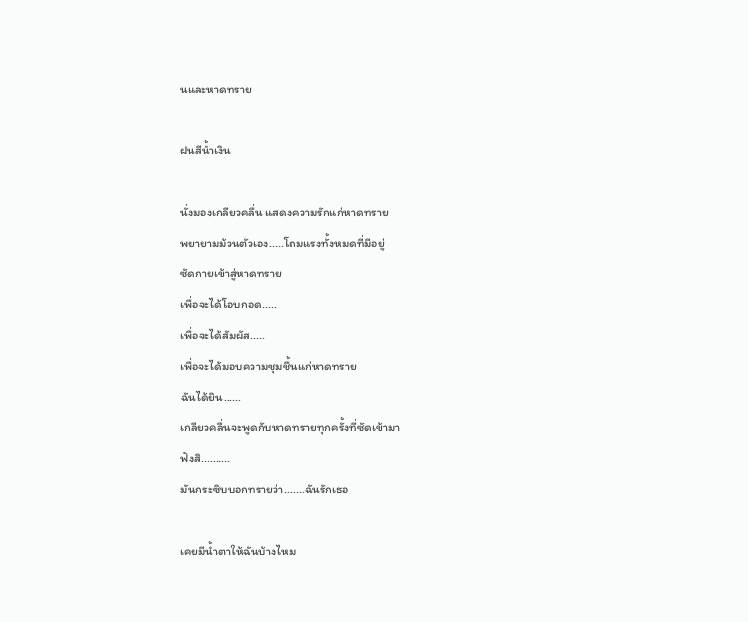นและหาดทราย

ฝนสีน้ำเงิน

นั่งมองเกลียวคลื่น แสดงความรักแก่หาดทราย
พยายามม้วนตัวเอง.....โถมแรงทั้งหมดที่มีอยู่
ซัดกายเข้าสู่หาดทราย
เพื่อจะได้โอบกอด.....
เพื่อจะได้สัมผัส.....
เพื่อจะได้มอบความชุมชื้นแก่หาดทราย
ฉันได้ยิน......
เกลียวคลื่นจะพูดกับหาดทรายทุกครั้งที่ซัดเข้ามา
ฟังสิ..........
มันกระซิบบอกทรายว่า.......ฉันรักเธอ

เคยมีน้ำตาให้ฉันบ้างไหม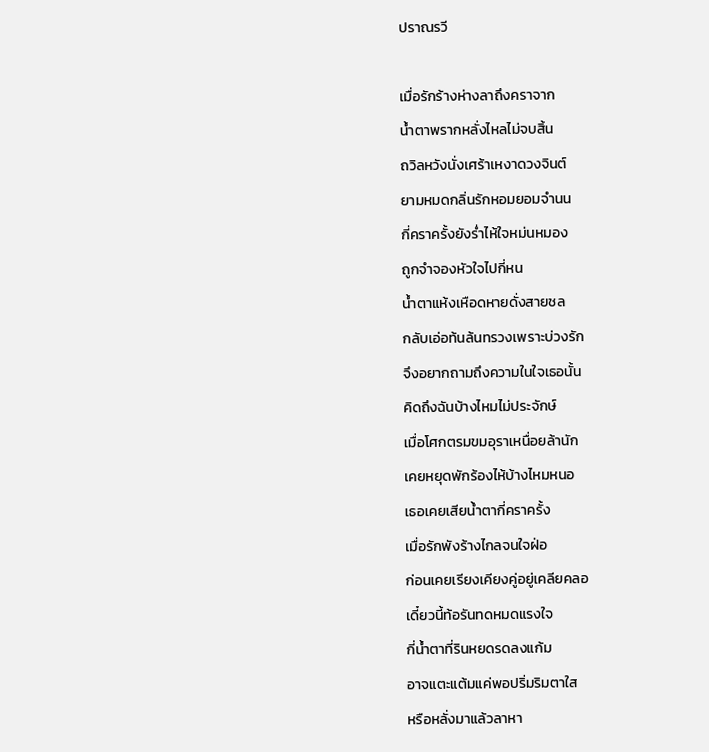ปราณรวี

เมื่อรักร้างห่างลาถึงคราจาก
น้ำตาพรากหลั่งไหลไม่จบสิ้น
ถวิลหวังนั่งเศร้าเหงาดวงจินต์
ยามหมดกลิ่นรักหอมยอมจำนน
กี่คราครั้งยังร่ำไห้ใจหม่นหมอง
ถูกจำจองหัวใจไปกี่หน
น้ำตาแห้งเหือดหายดั่งสายชล
กลับเอ่อท้นล้นทรวงเพราะบ่วงรัก
จึงอยากถามถึงความในใจเธอนั้น
คิดถึงฉันบ้างไหมไม่ประจักษ์
เมื่อโศกตรมขมอุราเหนื่อยล้านัก
เคยหยุดพักร้องไห้บ้างไหมหนอ
เธอเคยเสียน้ำตากี่คราครั้ง
เมื่อรักพังร้างไกลจนใจฝ่อ
ก่อนเคยเรียงเคียงคู่อยู่เคลียคลอ
เดี๋ยวนี้ท้อรันทดหมดแรงใจ
กี่น้ำตาที่รินหยดรดลงแก้ม
อาจแตะแต้มแค่พอปริ่มริมตาใส
หรือหลั่งมาแล้วลาหา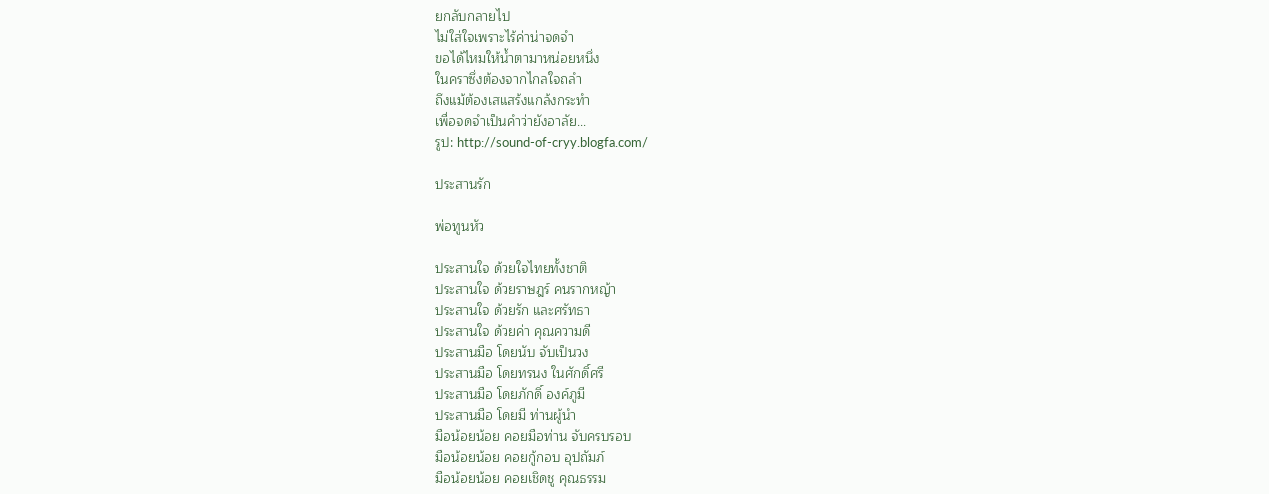ยกลับกลายไป
ไม่ใส่ใจเพราะไร้ค่าน่าจดจำ
ขอได้ไหมให้น้ำตามาหน่อยหนึ่ง
ในคราซึ่งต้องจากไกลใจถลำ
ถึงแม้ต้องเสแสร้งแกล้งกระทำ
เพื่อจดจำเป็นคำว่ายังอาลัย...
รูป: http://sound-of-cryy.blogfa.com/

ประสานรัก

พ่อทูนหัว

ประสานใจ ด้วยใจไทยทั้งชาติ
ประสานใจ ด้วยราษฎร์ คนรากหญ้า
ประสานใจ ด้วยรัก และศรัทธา
ประสานใจ ด้วยค่า คุณความดี
ประสานมือ โดยนับ จับเป็นวง
ประสานมือ โดยทรนง ในศักดิ์ศรี
ประสานมือ โดยภักดิ์ องค์ภูมี
ประสานมือ โดยมี ท่านผู้นำ
มือน้อยน้อย คอยมือท่าน จับครบรอบ
มือน้อยน้อย คอยกู้กอบ อุปถัมภ์
มือน้อยน้อย คอยเชิดชู คุณธรรม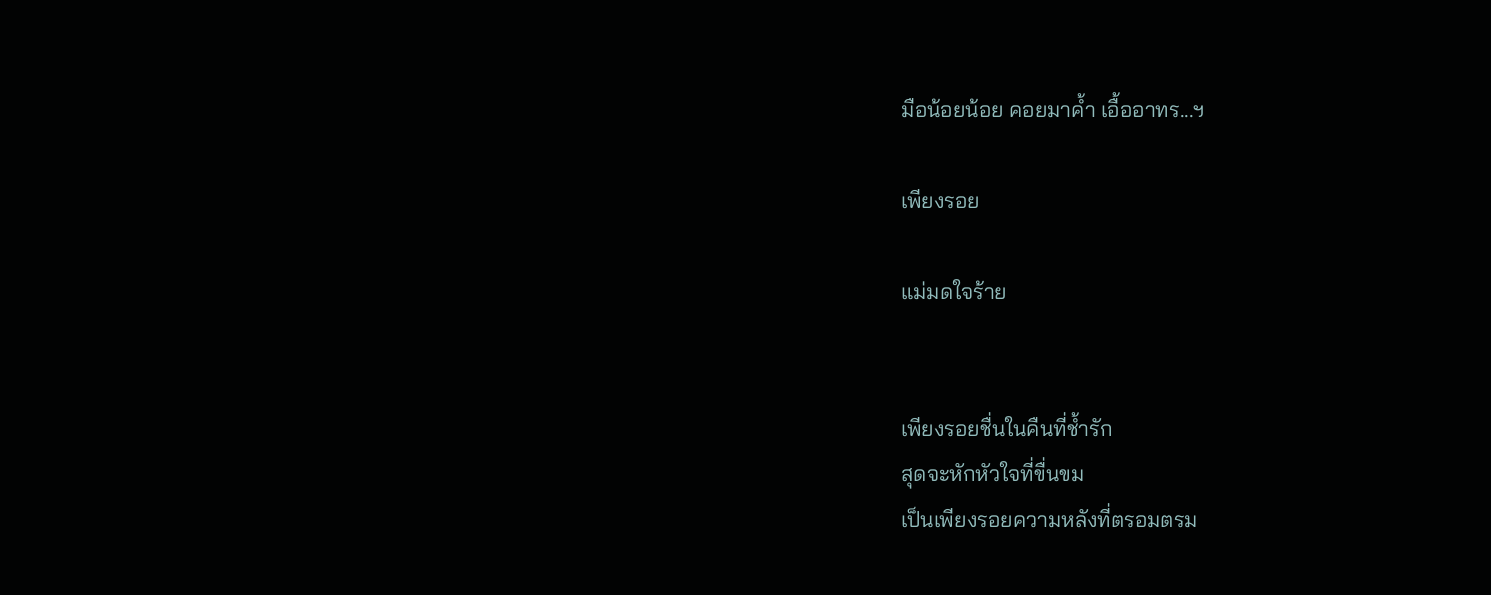มือน้อยน้อย คอยมาค้ำ เอื้ออาทร...ฯ

เพียงรอย

แม่มดใจร้าย


เพียงรอยชื่นในคืนที่ช้ำรัก
สุดจะหักหัวใจที่ขื่นขม
เป็นเพียงรอยความหลังที่ตรอมตรม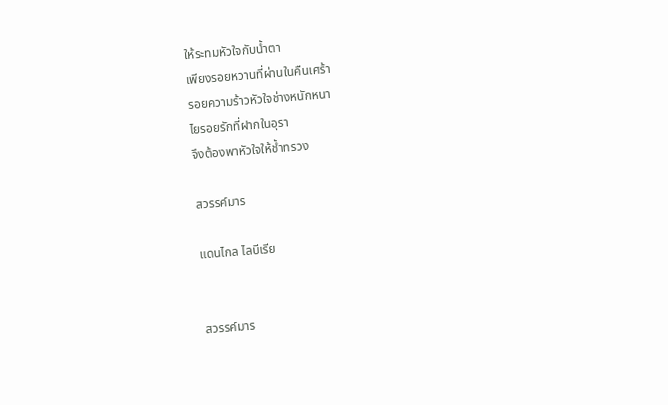ให้ระทมหัวใจกับน้ำตา
เพียงรอยหวานที่ผ่านในคืนเศร้า
รอยความร้าวหัวใจช่างหนักหนา
ไยรอยรักที่ฝากในอุรา
จึงต้องพาหัวใจให้ช้ำทรวง

สวรรค์มาร

แดนไกล ไลบีเรีย


สวรรค์มาร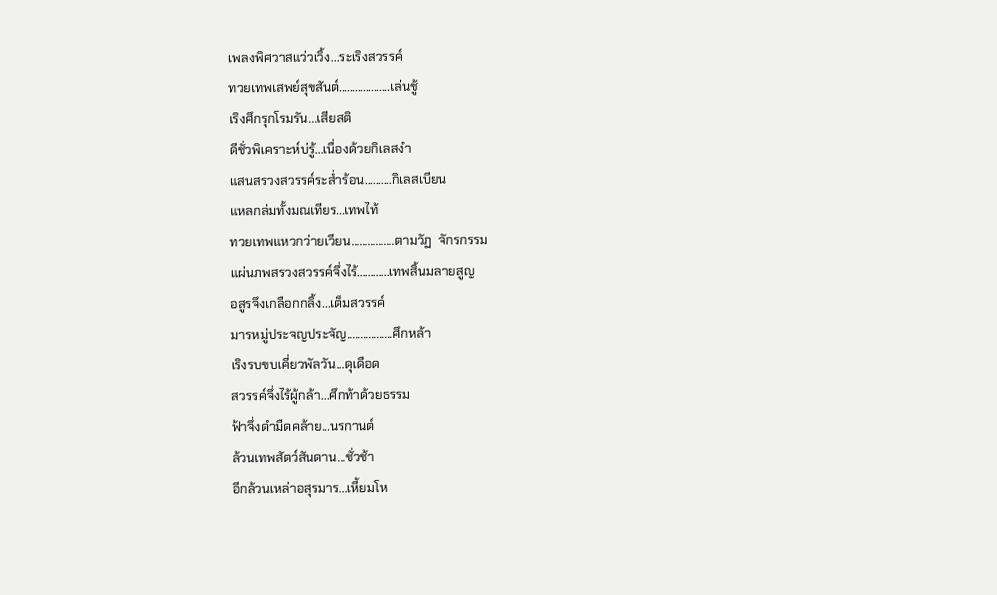เพลงพิศวาสแว่วเวิ้ง...ระเริงสวรรค์
ทวยเทพเสพย์สุขสันต์...................เล่นชู้
เริงศึกรุกโรมรัน...เสียสติ
ดีชั่วพิเคราะห์บ่รู้...เนื่องด้วยกิเลสงำ
แสนสรวงสวรรค์ระส่ำร้อน..........กิเลสเบียน
แหลกล่มทั้งมณเทียร...เทพไท้
ทวยเทพแหวกว่ายเวียน................ตามวัฏ  จักรกรรม
แผ่นภพสรวงสวรรค์จึ่งไร้............เทพสิ้นมลายสูญ
อสูรจึงเกลือกกลิ้ง...เต็มสวรรค์
มารหมู่ประจญประจัญ.................ศึกหล้า
เริงรบขบเคี่ยวพัลวัน...ดุเดือด
สวรรค์จึ่งไร้ผู้กล้า...ศึกท้าด้วยธรรม
ฟ้าจึ่งดำมืดคล้าย...นรกานต์
ล้วนเทพสัตว์สันดาน...ชั่วช้า
อีกล้วนเหล่าอสุรมาร...เหี้ยมโห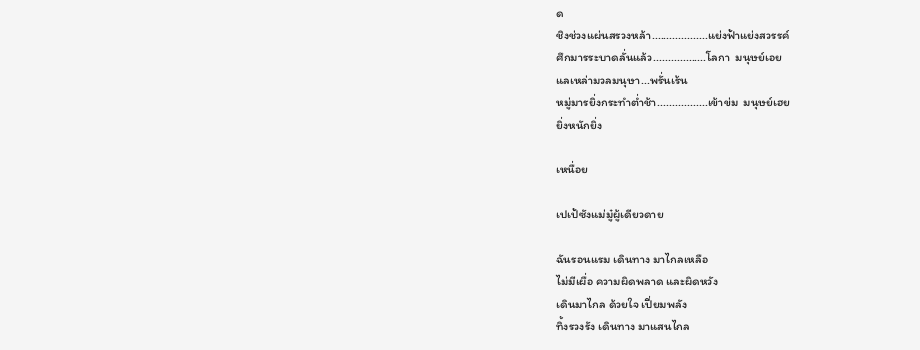ด
ชิงช่วงแผ่นสรวงหล้า...................แย่งฟ้าแย่งสวรรค์
ศึกมารระบาดลั่นแล้ว..................โลกา  มนุษย์เอย
แลเหล่ามวลมนุษา...พรั่นเร้น
หมู่มารยิ่งกระทำต่ำช้า.................เข้าข่ม  มนุษย์เฮย
ยิ่งหนักยิ่ง

เหนื่อย

เปเป้ซังแม่มู๋ผู้เดียวดาย

ฉันรอนแรม เดินทาง มาไกลเหลือ
ไม่มีเผื่อ ความผิดพลาด และผิดหวัง
เดินมาไกล ด้วยใจ เปี่ยมพลัง
ทิ้งรวงรัง เดินทาง มาแสนไกล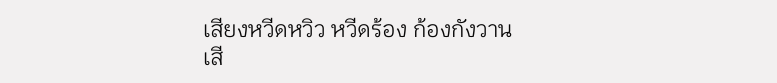เสียงหวีดหวิว หวีดร้อง ก้องกังวาน
เสี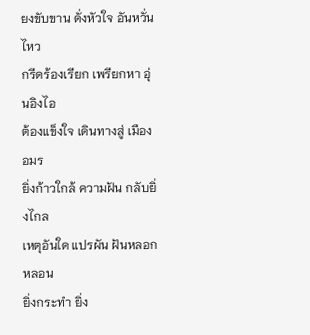ยงขับขาน ดั่งหัวใจ อันหวั่นไหว
กรีดร้องเรียก เพรียกหา อุ่นอิงไอ
ต้องแข็งใจ เดินทางสู่ เมืองอมร
ยิ่งก้าวใกล้ ความฝัน กลับยิ่งไกล
เหตุอันใด แปรผัน ฝันหลอกหลอน
ยิ่งกระทำ ยิ่ง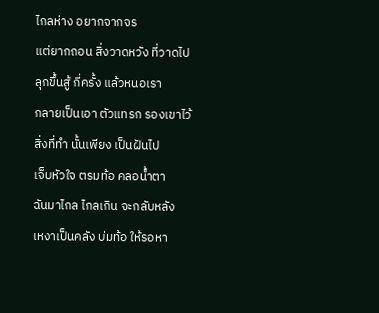ไกลห่าง อยากจากจร
แต่ยากถอน สิ่งวาดหวัง ที่วาดไป
ลุกขึ้นสู้ กี่ครั้ง แล้วหนอเรา
กลายเป็นเอา ตัวแทรก รองเขาไว้
สิ่งที่ทำ นั้นเพียง เป็นฝันไป
เจ็บหัวใจ ตรมท้อ คลอน้ำตา
ฉันมาไกล ไกลเกิน จะกลับหลัง
เหงาเป็นคลัง บ่มท้อ ให้รอหา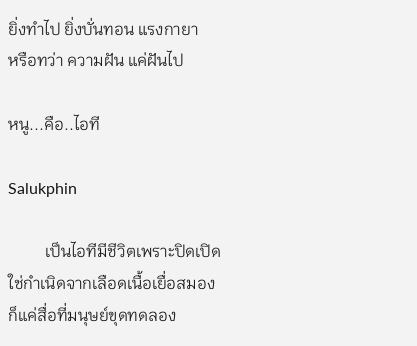ยิ่งทำไป ยิ่งบั่นทอน แรงกายา
หรือทว่า ความฝัน แค่ฝันไป

หนู...คือ..ไอที

Salukphin

         เป็นไอทีมีชีวิตเพราะปิดเปิด
ใช่กำเนิดจากเลือดเนื้อเยื่อสมอง
ก็แค่สื่อที่มนุษย์ขุดทดลอง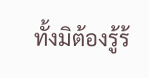ทั้งมิต้องรู้ร้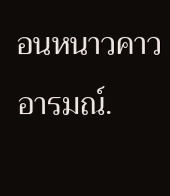อนหนาวคาวอารมณ์.